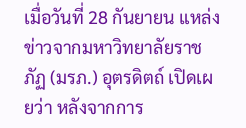เมื่อวันที่ 28 กันยายน แหล่งข่าวจากมหาวิทยาลัยราชภัฏ (มรภ.) อุตรดิตถ์ เปิดเผยว่า หลังจากการ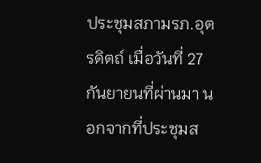ประชุมสภามรภ.อุตรดิตถ์ เมื่อวันที่ 27 กันยายนที่ผ่านมา นอกจากที่ประชุมส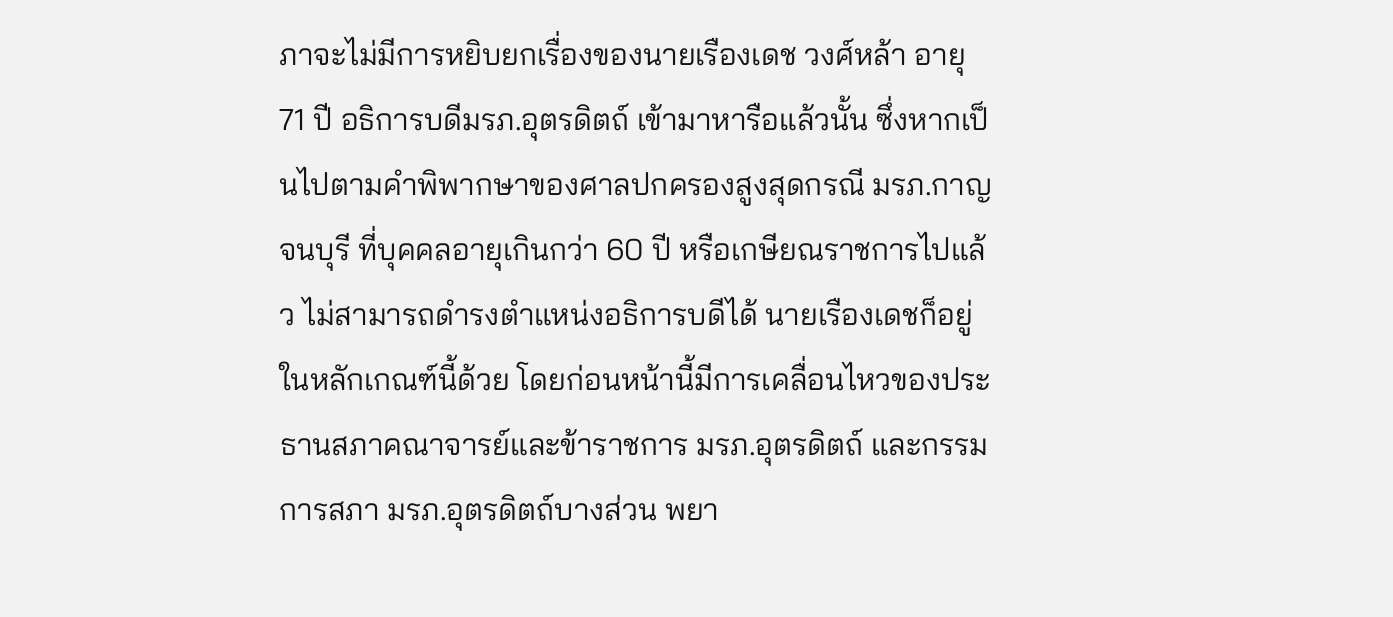ภาจะไม่มีการหยิบยกเรื่องของนายเรืองเดช วงศ์หล้า อายุ 71 ปี อธิการบดีมรภ.อุตรดิตถ์ เข้ามาหารือแล้วนั้น ซึ่งหากเป็นไปตามคำพิพากษาของศาลปกครองสูงสุดกรณี มรภ.กาญจนบุรี ที่บุคคลอายุเกินกว่า 60 ปี หรือเกษียณราชการไปแล้ว ไม่สามารถดำรงตำแหน่งอธิการบดีได้ นายเรืองเดชก็อยู่ในหลักเกณฑ์นี้ด้วย โดยก่อนหน้านี้มีการเคลื่อนไหวของประธานสภาคณาจารย์และข้าราชการ มรภ.อุตรดิตถ์ และกรรมการสภา มรภ.อุตรดิตถ์บางส่วน พยา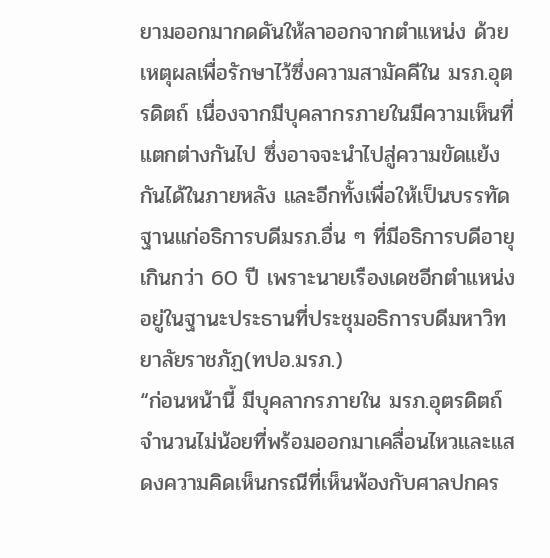ยามออกมากดดันให้ลาออกจากตำแหน่ง ด้วยเหตุผลเพื่อรักษาไว้ซึ่งความสามัคคีใน มรภ.อุตรดิตถ์ เนื่องจากมีบุคลากรภายในมีความเห็นที่แตกต่างกันไป ซึ่งอาจจะนำไปสู่ความขัดแย้งกันได้ในภายหลัง และอีกทั้งเพื่อให้เป็นบรรทัดฐานแก่อธิการบดีมรภ.อื่น ๆ ที่มีอธิการบดีอายุเกินกว่า 60 ปี เพราะนายเรืองเดชอีกตำแหน่ง อยู่ในฐานะประธานที่ประชุมอธิการบดีมหาวิทยาลัยราชภัฏ(ทปอ.มรภ.)
“ก่อนหน้านี้ มีบุคลากรภายใน มรภ.อุตรดิตถ์ จำนวนไม่น้อยที่พร้อมออกมาเคลื่อนไหวและแสดงความคิดเห็นกรณีที่เห็นพ้องกับศาลปกคร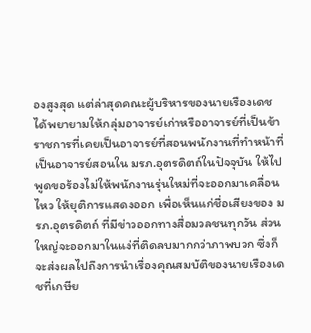องสูงสุด แต่ล่าสุดคณะผู้บริหารของนายเรืองเดช ได้พยายามให้กลุ่มอาจารย์เก่าหรืออาจารย์ที่เป็นข้าราชการที่เคยเป็นอาจารย์ที่สอนพนักงานที่ทำหน้าที่เป็นอาจารย์สอนใน มรภ.อุตรดิตถ์ในปัจจุบัน ให้ไปพูดขอร้องไม่ให้พนักงานรุ่นใหม่ที่จะออกมาเคลื่อนไหว ให้ยุติการแสดงออก เพื่อเห็นแก่ชื่อเสียงของ มรภ.อุตรดิตถ์ ที่มีข่าวออกทางสื่อมวลชนทุกวัน ส่วนใหญ่จะออกมาในแง่ที่ติดลบมากกว่าภาพบวก ซึ่งก็จะส่งผลไปถึงการนำเรื่องคุณสมบัติของนายเรืองเดชที่เกษีย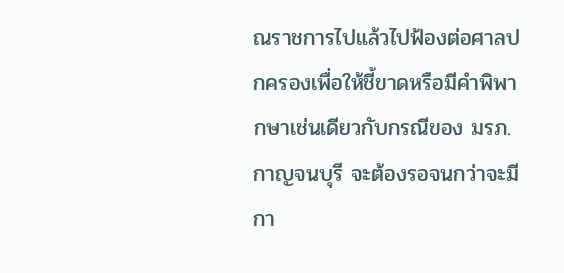ณราชการไปแล้วไปฟ้องต่อศาลปกครองเพื่อให้ชี้ขาดหรือมีคำพิพากษาเช่นเดียวกับกรณีของ มรภ.กาญจนบุรี จะต้องรอจนกว่าจะมีกา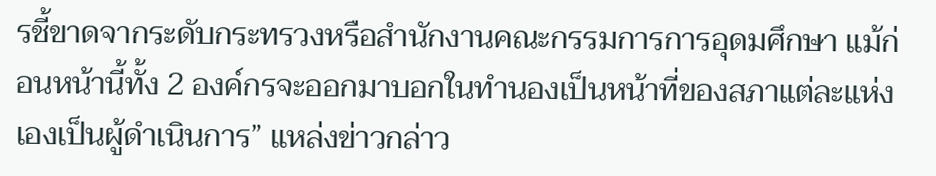รชี้ขาดจากระดับกระทรวงหรือสำนักงานคณะกรรมการการอุดมศึกษา แม้ก่อนหน้านี้ทั้ง 2 องค์กรจะออกมาบอกในทำนองเป็นหน้าที่ของสภาแต่ละแห่งเองเป็นผู้ดำเนินการ” แหล่งข่าวกล่าว